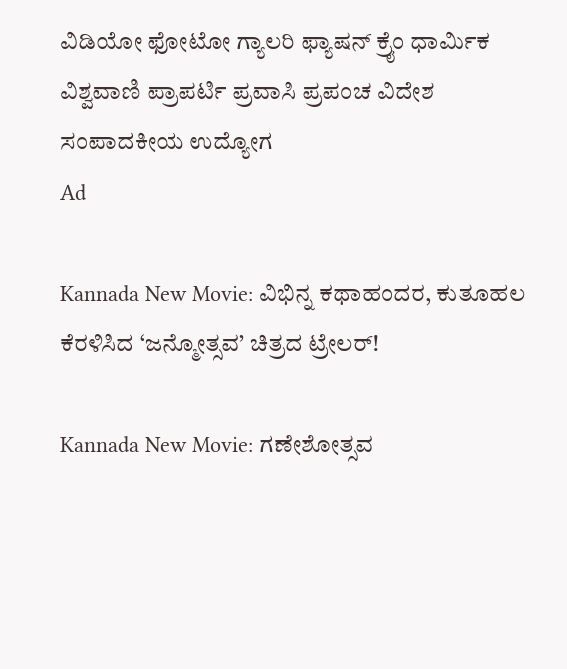ವಿಡಿಯೋ ಫೋಟೋ ಗ್ಯಾಲರಿ ಫ್ಯಾಷನ್ ಕ್ರೈಂ ಧಾರ್ಮಿಕ ವಿಶ್ವವಾಣಿ ಪ್ರಾಪರ್ಟಿ ಪ್ರವಾಸಿ ಪ್ರಪಂಚ ವಿದೇಶ ಸಂಪಾದಕೀಯ ಉದ್ಯೋಗ
Ad

Kannada New Movie: ವಿಭಿನ್ನ ಕಥಾಹಂದರ, ಕುತೂಹಲ ಕೆರಳಿಸಿದ ‘ಜನ್ಮೋತ್ಸವ’ ಚಿತ್ರದ ಟ್ರೇಲರ್!

Kannada New Movie: ಗಣೇಶೋತ್ಸವ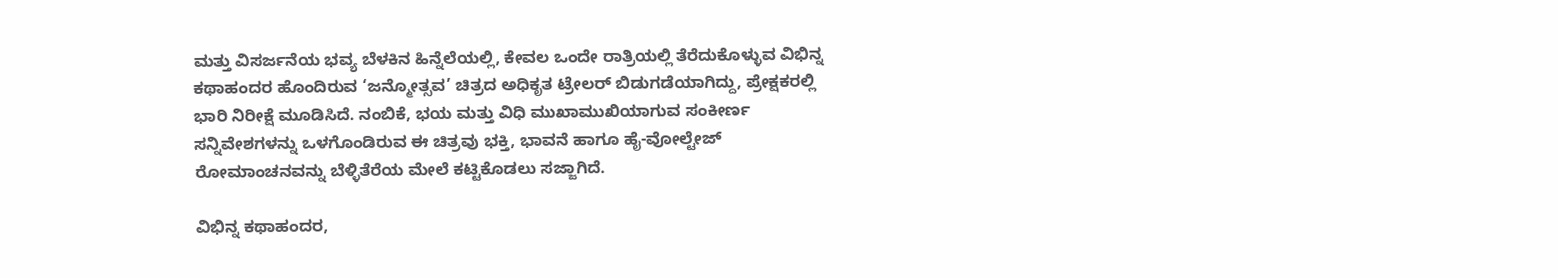ಮತ್ತು ವಿಸರ್ಜನೆಯ ಭವ್ಯ ಬೆಳಕಿನ ಹಿನ್ನೆಲೆಯಲ್ಲಿ, ಕೇವಲ ಒಂದೇ ರಾತ್ರಿಯಲ್ಲಿ ತೆರೆದುಕೊಳ್ಳುವ ವಿಭಿನ್ನ ಕಥಾಹಂದರ ಹೊಂದಿರುವ ‘ಜನ್ಮೋತ್ಸವ’ ಚಿತ್ರದ ಅಧಿಕೃತ ಟ್ರೇಲರ್ ಬಿಡುಗಡೆಯಾಗಿದ್ದು, ಪ್ರೇಕ್ಷಕರಲ್ಲಿ ಭಾರಿ ನಿರೀಕ್ಷೆ ಮೂಡಿಸಿದೆ. ನಂಬಿಕೆ, ಭಯ ಮತ್ತು ವಿಧಿ ಮುಖಾಮುಖಿಯಾಗುವ ಸಂಕೀರ್ಣ ಸನ್ನಿವೇಶಗಳನ್ನು ಒಳಗೊಂಡಿರುವ ಈ ಚಿತ್ರವು ಭಕ್ತಿ, ಭಾವನೆ ಹಾಗೂ ಹೈ-ವೋಲ್ಟೇಜ್ ರೋಮಾಂಚನವನ್ನು ಬೆಳ್ಳಿತೆರೆಯ ಮೇಲೆ ಕಟ್ಟಿಕೊಡಲು ಸಜ್ಜಾಗಿದೆ.

ವಿಭಿನ್ನ ಕಥಾಹಂದರ,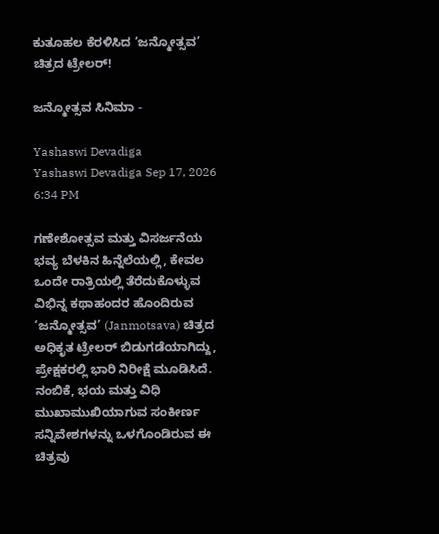ಕುತೂಹಲ ಕೆರಳಿಸಿದ ‘ಜನ್ಮೋತ್ಸವ’ ಚಿತ್ರದ ಟ್ರೇಲರ್!

ಜನ್ಮೋತ್ಸವ ಸಿನಿಮಾ -

Yashaswi Devadiga
Yashaswi Devadiga Sep 17, 2026 6:34 PM

ಗಣೇಶೋತ್ಸವ ಮತ್ತು ವಿಸರ್ಜನೆಯ ಭವ್ಯ ಬೆಳಕಿನ ಹಿನ್ನೆಲೆಯಲ್ಲಿ, ಕೇವಲ ಒಂದೇ ರಾತ್ರಿಯಲ್ಲಿ ತೆರೆದುಕೊಳ್ಳುವ ವಿಭಿನ್ನ ಕಥಾಹಂದರ ಹೊಂದಿರುವ ‘ಜನ್ಮೋತ್ಸವ’ (Janmotsava) ಚಿತ್ರದ ಅಧಿಕೃತ ಟ್ರೇಲರ್ ಬಿಡುಗಡೆಯಾಗಿದ್ದು, ಪ್ರೇಕ್ಷಕರಲ್ಲಿ ಭಾರಿ ನಿರೀಕ್ಷೆ ಮೂಡಿಸಿದೆ. ನಂಬಿಕೆ, ಭಯ ಮತ್ತು ವಿಧಿ ಮುಖಾಮುಖಿಯಾಗುವ ಸಂಕೀರ್ಣ ಸನ್ನಿವೇಶಗಳನ್ನು ಒಳಗೊಂಡಿರುವ ಈ ಚಿತ್ರವು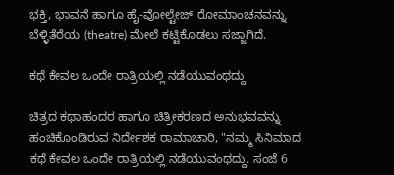ಭಕ್ತಿ, ಭಾವನೆ ಹಾಗೂ ಹೈ-ವೋಲ್ಟೇಜ್ ರೋಮಾಂಚನವನ್ನು ಬೆಳ್ಳಿತೆರೆಯ (theatre) ಮೇಲೆ ಕಟ್ಟಿಕೊಡಲು ಸಜ್ಜಾಗಿದೆ.

ಕಥೆ ಕೇವಲ ಒಂದೇ ರಾತ್ರಿಯಲ್ಲಿ ನಡೆಯುವಂಥದ್ದು

ಚಿತ್ರದ ಕಥಾಹಂದರ ಹಾಗೂ ಚಿತ್ರೀಕರಣದ ಅನುಭವವನ್ನು ಹಂಚಿಕೊಂಡಿರುವ ನಿರ್ದೇಶಕ ರಾಮಾಚಾರಿ, "ನಮ್ಮ ಸಿನಿಮಾದ ಕಥೆ ಕೇವಲ ಒಂದೇ ರಾತ್ರಿಯಲ್ಲಿ ನಡೆಯುವಂಥದ್ದು. ಸಂಜೆ 6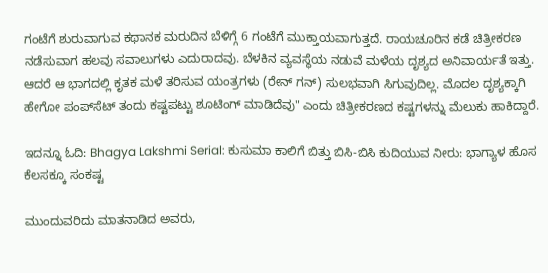ಗಂಟೆಗೆ ಶುರುವಾಗುವ ಕಥಾನಕ ಮರುದಿನ ಬೆಳಿಗ್ಗೆ 6 ಗಂಟೆಗೆ ಮುಕ್ತಾಯವಾಗುತ್ತದೆ. ರಾಯಚೂರಿನ ಕಡೆ ಚಿತ್ರೀಕರಣ ನಡೆಸುವಾಗ ಹಲವು ಸವಾಲುಗಳು ಎದುರಾದವು. ಬೆಳಕಿನ ವ್ಯವಸ್ಥೆಯ ನಡುವೆ ಮಳೆಯ ದೃಶ್ಯದ ಅನಿವಾರ್ಯತೆ ಇತ್ತು. ಆದರೆ ಆ ಭಾಗದಲ್ಲಿ ಕೃತಕ ಮಳೆ ತರಿಸುವ ಯಂತ್ರಗಳು (ರೇನ್ ಗನ್) ಸುಲಭವಾಗಿ ಸಿಗುವುದಿಲ್ಲ. ಮೊದಲ ದೃಶ್ಯಕ್ಕಾಗಿ ಹೇಗೋ ಪಂಪ್‌ಸೆಟ್ ತಂದು ಕಷ್ಟಪಟ್ಟು ಶೂಟಿಂಗ್ ಮಾಡಿದೆವು" ಎಂದು ಚಿತ್ರೀಕರಣದ ಕಷ್ಟಗಳನ್ನು ಮೆಲುಕು ಹಾಕಿದ್ದಾರೆ.

ಇದನ್ನೂ ಓದಿ: Bhagya Lakshmi Serial: ಕುಸುಮಾ ಕಾಲಿಗೆ ಬಿತ್ತು ಬಿಸಿ-ಬಿಸಿ ಕುದಿಯುವ ನೀರು: ಭಾಗ್ಯಾಳ ಹೊಸ ಕೆಲಸಕ್ಕೂ ಸಂಕಷ್ಟ

ಮುಂದುವರಿದು ಮಾತನಾಡಿದ ಅವರು,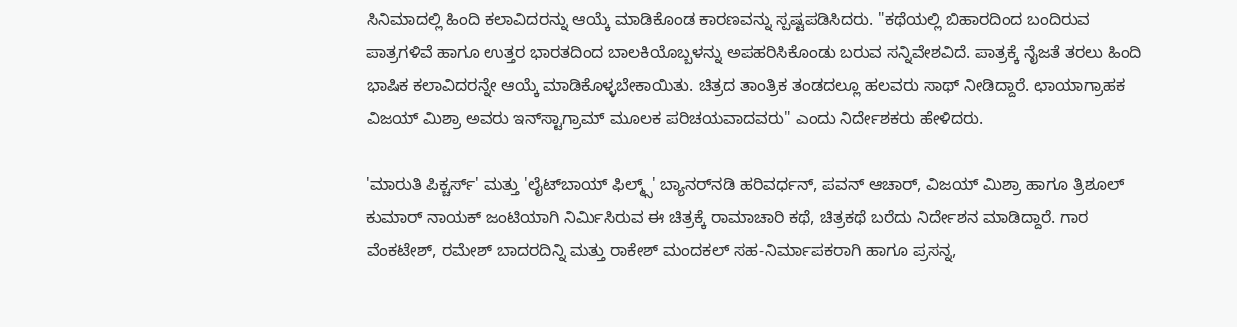ಸಿನಿಮಾದಲ್ಲಿ ಹಿಂದಿ ಕಲಾವಿದರನ್ನು ಆಯ್ಕೆ ಮಾಡಿಕೊಂಡ ಕಾರಣವನ್ನು ಸ್ಪಷ್ಟಪಡಿಸಿದರು. "ಕಥೆಯಲ್ಲಿ ಬಿಹಾರದಿಂದ ಬಂದಿರುವ ಪಾತ್ರಗಳಿವೆ ಹಾಗೂ ಉತ್ತರ ಭಾರತದಿಂದ ಬಾಲಕಿಯೊಬ್ಬಳನ್ನು ಅಪಹರಿಸಿಕೊಂಡು ಬರುವ ಸನ್ನಿವೇಶವಿದೆ. ಪಾತ್ರಕ್ಕೆ ನೈಜತೆ ತರಲು ಹಿಂದಿ ಭಾಷಿಕ ಕಲಾವಿದರನ್ನೇ ಆಯ್ಕೆ ಮಾಡಿಕೊಳ್ಳಬೇಕಾಯಿತು. ಚಿತ್ರದ ತಾಂತ್ರಿಕ ತಂಡದಲ್ಲೂ ಹಲವರು ಸಾಥ್ ನೀಡಿದ್ದಾರೆ. ಛಾಯಾಗ್ರಾಹಕ ವಿಜಯ್ ಮಿಶ್ರಾ ಅವರು ಇನ್‌ಸ್ಟಾಗ್ರಾಮ್ ಮೂಲಕ ಪರಿಚಯವಾದವರು" ಎಂದು ನಿರ್ದೇಶಕರು ಹೇಳಿದರು.

'ಮಾರುತಿ ಪಿಕ್ಚರ್ಸ್' ಮತ್ತು 'ಲೈಟ್‌ಬಾಯ್ ಫಿಲ್ಮ್ಸ್' ಬ್ಯಾನರ್‌ನಡಿ ಹರಿವರ್ಧನ್, ಪವನ್ ಆಚಾರ್, ವಿಜಯ್ ಮಿಶ್ರಾ ಹಾಗೂ ತ್ರಿಶೂಲ್ ಕುಮಾರ್ ನಾಯಕ್ ಜಂಟಿಯಾಗಿ ನಿರ್ಮಿಸಿರುವ ಈ ಚಿತ್ರಕ್ಕೆ ರಾಮಾಚಾರಿ ಕಥೆ, ಚಿತ್ರಕಥೆ ಬರೆದು ನಿರ್ದೇಶನ ಮಾಡಿದ್ದಾರೆ. ಗಾರ ವೆಂಕಟೇಶ್, ರಮೇಶ್ ಬಾದರದಿನ್ನಿ ಮತ್ತು ರಾಕೇಶ್ ಮಂದಕಲ್ ಸಹ-ನಿರ್ಮಾಪಕರಾಗಿ ಹಾಗೂ ಪ್ರಸನ್ನ,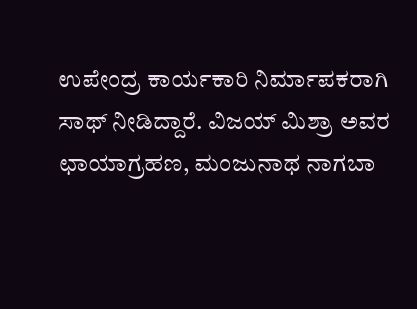ಉಪೇಂದ್ರ ಕಾರ್ಯಕಾರಿ ನಿರ್ಮಾಪಕರಾಗಿ ಸಾಥ್ ನೀಡಿದ್ದಾರೆ. ವಿಜಯ್ ಮಿಶ್ರಾ ಅವರ ಛಾಯಾಗ್ರಹಣ, ಮಂಜುನಾಥ ನಾಗಬಾ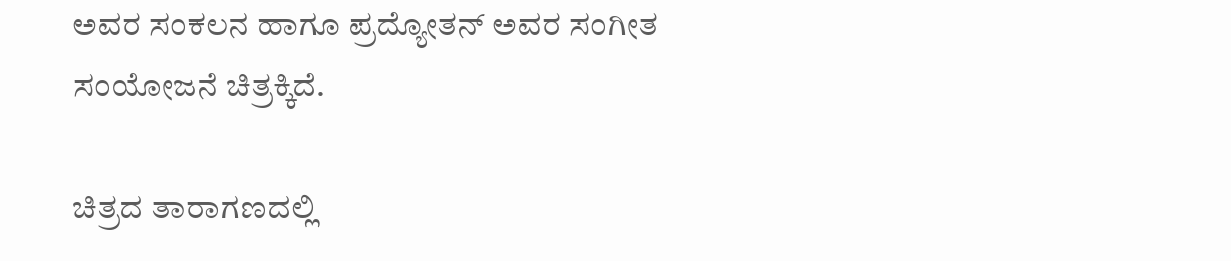ಅವರ ಸಂಕಲನ ಹಾಗೂ ಪ್ರದ್ಯೋತನ್ ಅವರ ಸಂಗೀತ ಸಂಯೋಜನೆ ಚಿತ್ರಕ್ಕಿದೆ.

ಚಿತ್ರದ ತಾರಾಗಣದಲ್ಲಿ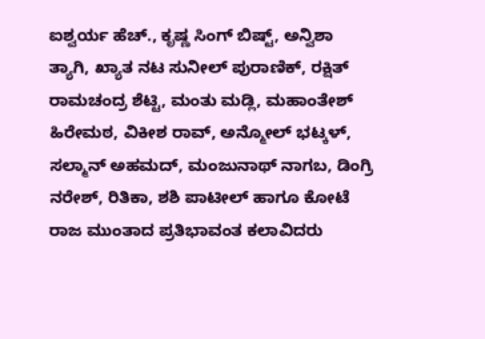ಐಶ್ವರ್ಯ ಹೆಚ್., ಕೃಷ್ಣ ಸಿಂಗ್ ಬಿಷ್ಟ್, ಅನ್ವಿಶಾ ತ್ಯಾಗಿ, ಖ್ಯಾತ ನಟ ಸುನೀಲ್ ಪುರಾಣಿಕ್, ರಕ್ಷಿತ್ ರಾಮಚಂದ್ರ ಶೆಟ್ಟಿ, ಮಂತು ಮಡ್ಲಿ, ಮಹಾಂತೇಶ್ ಹಿರೇಮಠ, ವಿಕೀಶ ರಾವ್, ಅನ್ಮೋಲ್ ಭಟ್ಕಳ್, ಸಲ್ಮಾನ್ ಅಹಮದ್, ಮಂಜುನಾಥ್ ನಾಗಬ, ಡಿಂಗ್ರಿ ನರೇಶ್, ರಿತಿಕಾ, ಶಶಿ ಪಾಟೀಲ್ ಹಾಗೂ ಕೋಟೆ ರಾಜ ಮುಂತಾದ ಪ್ರತಿಭಾವಂತ ಕಲಾವಿದರು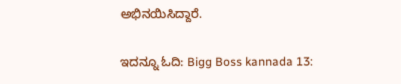ಅಭಿನಯಿಸಿದ್ದಾರೆ.

ಇದನ್ನೂ ಓದಿ: Bigg Boss kannada 13: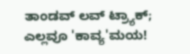ತಾಂಡವ್‌ ಲವ್‌ ಟ್ರ್ಯಾಕ್‌; ಎಲ್ಲವೂ 'ಕಾವ್ಯ'ಮಯ!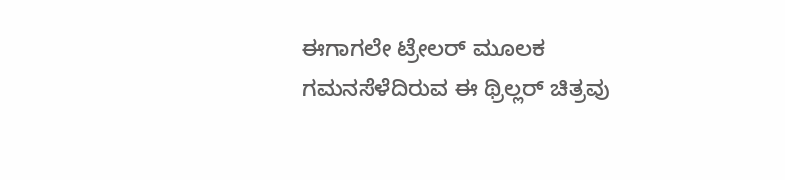ಈಗಾಗಲೇ ಟ್ರೇಲರ್ ಮೂಲಕ ಗಮನಸೆಳೆದಿರುವ ಈ ಥ್ರಿಲ್ಲರ್ ಚಿತ್ರವು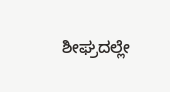ಶೀಘ್ರದಲ್ಲೇ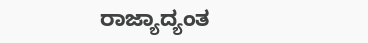ರಾಜ್ಯಾದ್ಯಂತ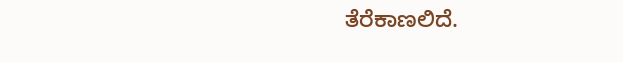ತೆರೆಕಾಣಲಿದೆ.